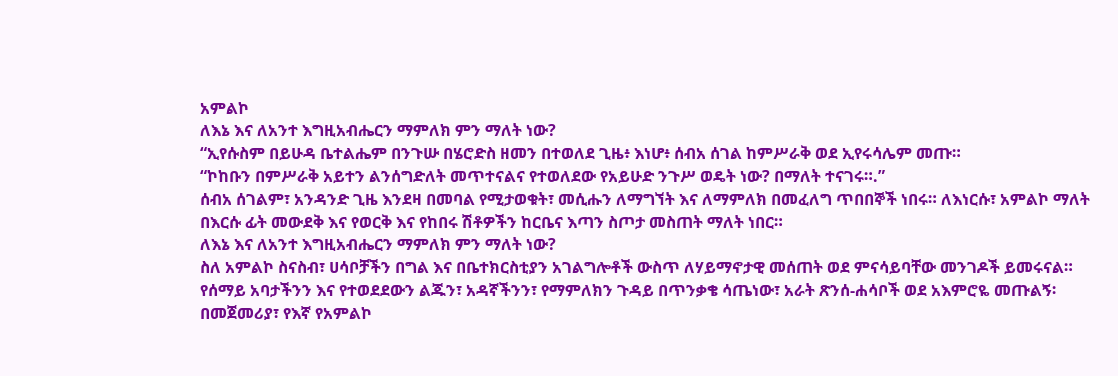አምልኮ
ለእኔ እና ለአንተ እግዚአብሔርን ማምለክ ምን ማለት ነው?
“ኢየሱስም በይሁዳ ቤተልሔም በንጉሡ በሄሮድስ ዘመን በተወለደ ጊዜ፥ እነሆ፥ ሰብአ ሰገል ከምሥራቅ ወደ ኢየሩሳሌም መጡ።
“ኮከቡን በምሥራቅ አይተን ልንሰግድለት መጥተናልና የተወለደው የአይሁድ ንጉሥ ወዴት ነው? በማለት ተናገሩ።.”
ሰብአ ሰገልም፣ አንዳንድ ጊዜ እንደዛ በመባል የሚታወቁት፣ መሲሑን ለማግኘት እና ለማምለክ በመፈለግ ጥበበኞች ነበሩ። ለእነርሱ፣ አምልኮ ማለት በእርሱ ፊት መውደቅ እና የወርቅ እና የከበሩ ሽቶዎችን ከርቤና እጣን ስጦታ መስጠት ማለት ነበር።
ለእኔ እና ለአንተ እግዚአብሔርን ማምለክ ምን ማለት ነው?
ስለ አምልኮ ስናስብ፣ ሀሳቦቻችን በግል እና በቤተክርስቲያን አገልግሎቶች ውስጥ ለሃይማኖታዊ መሰጠት ወደ ምናሳይባቸው መንገዶች ይመሩናል። የሰማይ አባታችንን እና የተወደደውን ልጁን፣ አዳኛችንን፣ የማምለክን ጉዳይ በጥንቃቄ ሳጤነው፣ አራት ጽንሰ-ሐሳቦች ወደ አእምሮዬ መጡልኝ፡ በመጀመሪያ፣ የእኛ የአምልኮ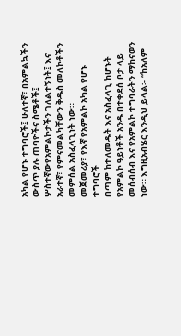አካል የሆኑ ተግባሮች፤ ሁለተኛ፣ በአምልኳችን ውስጥ ያሉ ጠባዮችና ስሜቶች፤ ሦስተኛውየአምልኮታችን ገለልተኝነት፤ እና አራተኛ፣ የምናመልካቸውን ቅዱስ መለኮቶችን መምሰል አስፈላጊነት ነው።
መጀመሪያ፣ የእኛ የአምልኮ አካል የሆኑ ተግባሮች
በጣም ከተለመዱት እና አስፈላጊ ከሆኑት የአምልኮ ዓይነቶች አንዱ በተቀደሰ ቦታ ላይ መሰብሰብ እና የአምልኮ ተግባራትን ማከናወን ነው። እግዚአብሄር እንዲህ ይላል፡- “ከአለም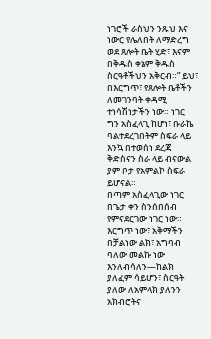ነገሮች ራስህን ንጹህ እና ነውር የሌለበት ለማድረግ ወደ ጸሎት ቤት ሂድ፣ እናም በቅዱስ ቀኔም ቅዱስ ስርዓቶችህን አቅርብ።” ይህ፣ በእርግጥ፣ የጸሎት ቤቶችን ለመገንባት ቀዳሚ ተነሳሽነታችን ነው። ነገር ግን አስፈላጊ ከሆነ፣ ቡራኬ ባልተደረገበትም ስፍራ ላይ እንኳ በተወሰነ ደረጃ ቅድስናን ስራ ላይ ብናውል ያም ቦታ የአምልኮ ስፍራ ይሆናል።
በጣም አስፈላጊው ነገር በጌታ ቀን ስንሰበሰብ የምናደርገው ነገር ነው። እርግጥ ነው፣ አቅማችን በቻልነው ልክ፣ አግባብ ባለው መልኩ ነው እንለብሳለን—ከልክ ያለፈም ሳይሆን፣ ስርዓት ያለው ለአምላክ ያለንን አክብሮትና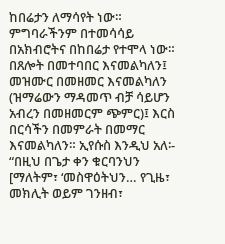ከበሬታን ለማሳየት ነው። ምግባራችንም በተመሳሳይ በአክብሮትና በከበሬታ የተሞላ ነው። በጸሎት በመተባበር እናመልካለን፤ መዝሙር በመዘመር እናመልካለን (ዝማሬውን ማዳመጥ ብቻ ሳይሆን አብረን በመዘመርም ጭምር)፤ እርስ በርሳችን በመምራት በመማር እናመልካለን። ኢየሱስ እንዲህ አለ፡- “በዚህ በጌታ ቀን ቁርባንህን [ማለትም፣ ‘መስዋዕትህን… የጊዜ፣ መክሊት ወይም ገንዘብ፣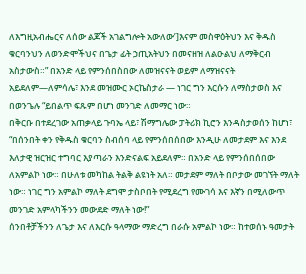ለእግዚአብሔርና ለሰው ልጆች አገልግሎት አውለው’]እናም መስዋዕትህን እና ቅዱስ ቁርባንህን ለወንድሞችህና በጌታ ፊት ኃጢአትህን በመናዘዝ ለልዑልህ ለማቅርብ አስታውስ።” በአንድ ላይ የምንሰበስበው ለመዝናናት ወይም ለማዝናናት አይደለም—ለምሳሌ፣ እንደ መዝሙር ኦርኬስታራ — ነገር ግን እርሱን ለማስታወስ እና በወንጌሉ “ይበልጥ ፍጹም በሆነ መንገድ ለመማር ነው።
በቅርቡ በተደረገው አጠቃላይ ጉባኤ ላይ፣ ሽማግሌው ፓትሪክ ኪሮን እንዳስታወሰን ከሆነ፣ “በሰንበት ቀን የቅዱስ ቁርባን ስብሰባ ላይ የምንሰበሰበው እንዲሁ ለመታደም እና እንደ እለታዊ ዝርዝር ተግባር እያጣራን እንድናልፍ አይደለም። በአንድ ላይ የምንሰበሰበው ለአምልኮ ነው። በሁለቱ መካከል ትልቅ ልዩነት አለ። መታደም ማለት በቦታው መገኘት ማለት ነው። ነገር ግን አምልኮ ማለት ደግሞ ታስቦበት የሚደረግ የሙገሳ እና እኛን በሚለውጥ መንገድ አምላካችንን መውደድ ማለት ነው!”
ሰንበቶቻችንን ለጌታ እና ለእርሱ ዓላማው ማድረግ በራሱ አምልኮ ነው። ከተወሰኑ ዓመታት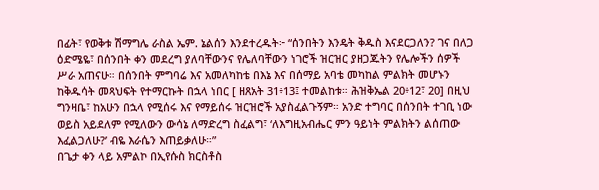በፊት፣ የወቅቱ ሽማግሌ ራስል ኤም. ኔልሰን እንደተረዱት፦ “ሰንበትን እንዴት ቅዱስ እናደርጋለን? ገና በለጋ ዕድሜዬ፣ በሰንበት ቀን መደረግ ያለባቸውንና የሌለባቸውን ነገሮች ዝርዝር ያዘጋጁትን የሌሎችን ሰዎች ሥራ አጠናሁ። በሰንበት ምግባሬ እና አመለካከቴ በእኔ እና በሰማይ አባቴ መካከል ምልክት መሆኑን ከቅዱሳት መጻህፍት የተማርኩት በኋላ ነበር [ ዘጸአት 31፥13፤ ተመልከቱ። ሕዝቅኤል 20፥12፣ 20] በዚህ ግንዛቤ፣ ከአሁን በኋላ የሚሰሩ እና የማይሰሩ ዝርዝሮች አያስፈልጉኝም። አንድ ተግባር በሰንበት ተገቢ ነው ወይስ አይደለም የሚለውን ውሳኔ ለማድረግ ስፈልግ፣ ‘ለእግዚአብሔር ምን ዓይነት ምልክትን ልሰጠው እፈልጋለሁ?’ ብዬ እራሴን እጠይቃለሁ።”
በጌታ ቀን ላይ አምልኮ በኢየሱስ ክርስቶስ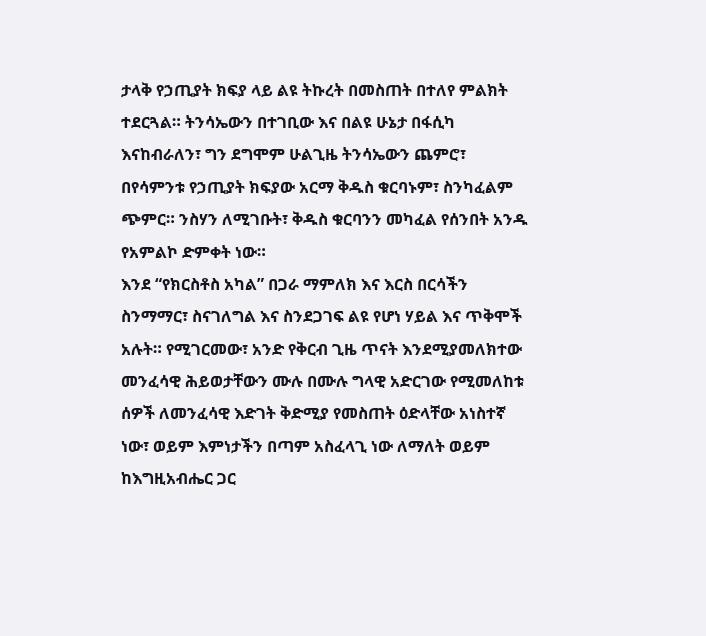ታላቅ የኃጢያት ክፍያ ላይ ልዩ ትኩረት በመስጠት በተለየ ምልክት ተደርጓል። ትንሳኤውን በተገቢው እና በልዩ ሁኔታ በፋሲካ እናከብራለን፣ ግን ደግሞም ሁልጊዜ ትንሳኤውን ጨምሮ፣ በየሳምንቱ የኃጢያት ክፍያው አርማ ቅዱስ ቁርባኑም፣ ስንካፈልም ጭምር። ንስሃን ለሚገቡት፣ ቅዱስ ቁርባንን መካፈል የሰንበት አንዱ የአምልኮ ድምቀት ነው።
እንደ “የክርስቶስ አካል” በጋራ ማምለክ እና እርስ በርሳችን ስንማማር፣ ስናገለግል እና ስንደጋገፍ ልዩ የሆነ ሃይል እና ጥቅሞች አሉት። የሚገርመው፣ አንድ የቅርብ ጊዜ ጥናት እንደሚያመለክተው መንፈሳዊ ሕይወታቸውን ሙሉ በሙሉ ግላዊ አድርገው የሚመለከቱ ሰዎች ለመንፈሳዊ እድገት ቅድሚያ የመስጠት ዕድላቸው አነስተኛ ነው፣ ወይም እምነታችን በጣም አስፈላጊ ነው ለማለት ወይም ከእግዚአብሔር ጋር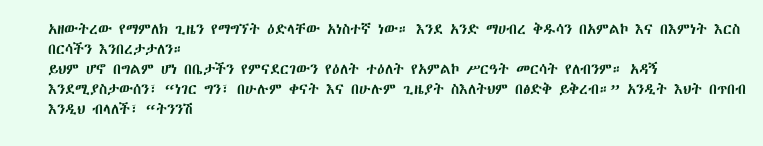አዘውትረው የማምለክ ጊዜን የማግኘት ዕድላቸው አነስተኛ ነው። እንደ አንድ ማሀብረ ቅዱሳን በአምልኮ እና በእምነት እርስ በርሳችን እንበረታታለን።
ይህም ሆኖ በግልም ሆነ በቤታችን የምናደርገውን የዕለት ተዕለት የአምልኮ ሥርዓት መርሳት የለብንም። አዳኝ እንደሚያስታውሰን፣ “ነገር ግን፣ በሁሉም ቀናት እና በሁሉም ጊዜያት ስእለትህም በፅድቅ ይቅረብ።” አንዲት እህት በጥበብ እንዲህ ብላለች፣ “ትንንሽ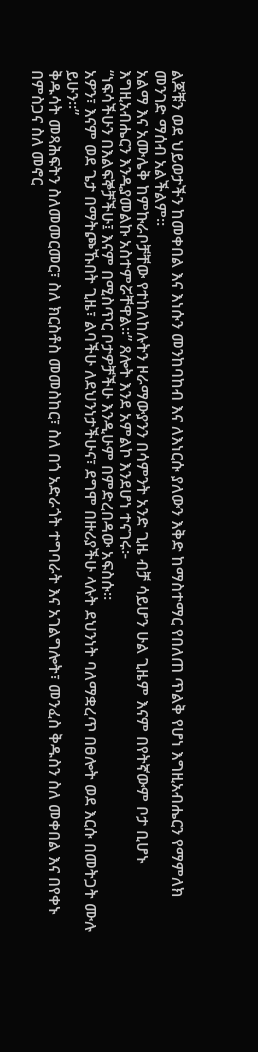ልጆቹን ወደ ህይወታችን ከመቀበል እና እነሱን መንከባከብ እና ለእነርሱ ያለውን እቅድ ከማስተማር የበለጠ ጥልቅ የሆነ እግዚአብሔርን የማምለክ መንገድ ማሰብ አልችልም።
አልማ እና አሙሌቅ ከምኩራቦቻቸው የተከለከሉትን ዞራማውያንን በሳምንት አንድ ጊዜ ብቻ ሳይሆን ሁል ጊዜም እናም በየትኛውም ቦታ ቢሆኑ እግዚአብሔርን እንዲያመልኩ አስተምሯቸዋል።” ጸሎት እንደ አምልኮ እንደሆነ ተናገሩ፦
“ነፍሳችሁን በእልፍኞቻችሁ፤ እናም በሚስጥር ቦታዎቻችሁ እንዲሁም በምድረበዳው አፍስሱ።
አዎን፣ እናም ወደ ጌታ በማትጮኹበት ጊዜ፣ ልባችሁ ለደህንነታችሁና፣ ደግሞ በዙሪያችሁ ላሉት ደህንነት ባለማቋረጥ በፀሎት ወደ እርሱ በመትጋት ሙሉ ይሁን።”
ቅዱሳት መጻሕፍትን ስለመመርመር፣ ስለ ክርስቶስ መመስከር፣ ስለ በጎ አድራጎት ተግባራት እና አገልግሎት፣ መንፈስ ቅዱስን ስለ መቀበል እና በየቀኑ በምስጋና ስለ መኖር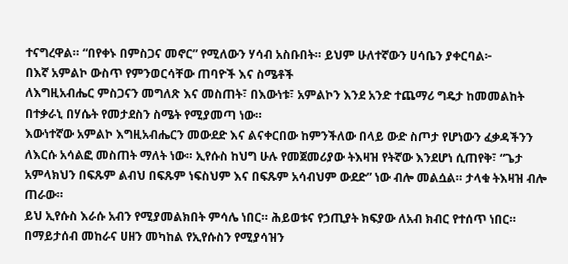ተናግረዋል። “በየቀኑ በምስጋና መኖር” የሚለውን ሃሳብ አስቡበት። ይህም ሁለተኛውን ሀሳቤን ያቀርባል፦
በእኛ አምልኮ ውስጥ የምንወርሳቸው ጠባዮች እና ስሜቶች
ለእግዚአብሔር ምስጋናን መግለጽ እና መስጠት፣ በእውነቱ፣ አምልኮን እንደ አንድ ተጨማሪ ግዴታ ከመመልከት በተቃራኒ በሃሴት የመታደስን ስሜት የሚያመጣ ነው።
እውነተኛው አምልኮ እግዚአብሔርን መውደድ እና ልናቀርበው ከምንችለው በላይ ውድ ስጦታ የሆነውን ፈቃዳችንን ለእርሱ አሳልፎ መስጠት ማለት ነው። ኢየሱስ ከህግ ሁሉ የመጀመሪያው ትእዛዝ የትኛው እንደሆነ ሲጠየቅ፣ “ጌታ አምላክህን በፍጹም ልብህ በፍጹም ነፍስህም እና በፍጹም አሳብህም ውደድ” ነው ብሎ መልሷል። ታላቁ ትእዛዝ ብሎ ጠራው።
ይህ ኢየሱስ እራሱ አብን የሚያመልክበት ምሳሌ ነበር። ሕይወቱና የኃጢያት ክፍያው ለአብ ክብር የተሰጥ ነበር። በማይታሰብ መከራና ሀዘን መካከል የኢየሱስን የሚያሳዝን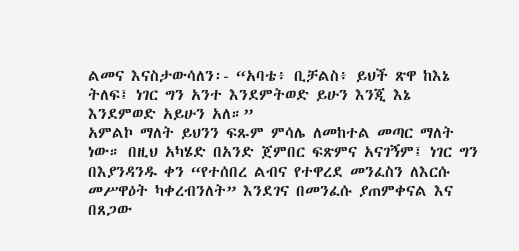ልመና እናስታውሳለን፡- “አባቴ፥ ቢቻልስ፥ ይህች ጽዋ ከእኔ ትለፍ፤ ነገር ግን አንተ እንደምትወድ ይሁን እንጂ እኔ እንደምወድ አይሁን አለ።”
አምልኮ ማለት ይህንን ፍጹም ምሳሌ ለመከተል መጣር ማለት ነው። በዚህ አካሄድ በአንድ ጀምበር ፍጽምና አናገኝም፤ ነገር ግን በእያንዳንዱ ቀን “የተሰበረ ልብና የተዋረደ መንፈስን ለእርሱ መሥዋዕት ካቀረብንለት” እንደገና በመንፈሱ ያጠምቀናል እና በጸጋው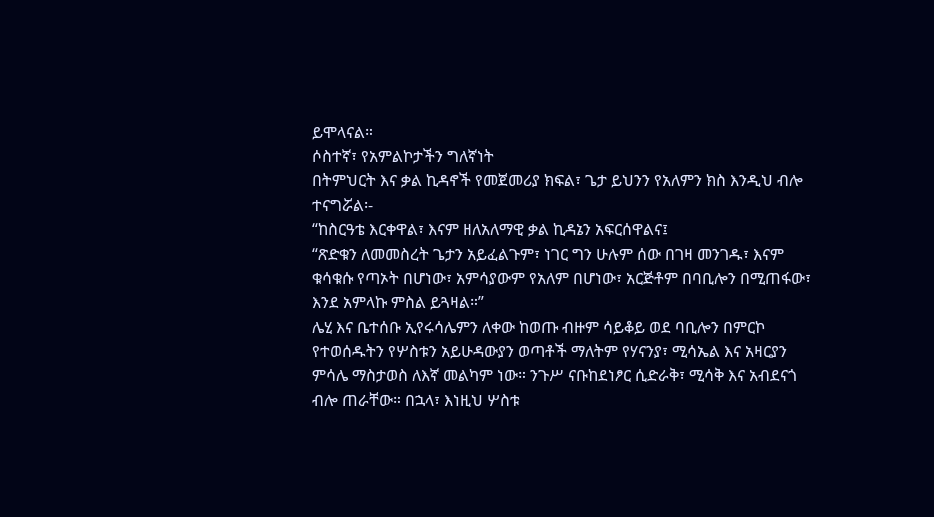ይሞላናል።
ሶስተኛ፣ የአምልኮታችን ግለኛነት
በትምህርት እና ቃል ኪዳኖች የመጀመሪያ ክፍል፣ ጌታ ይህንን የአለምን ክስ እንዲህ ብሎ ተናግሯል፡-
“ከስርዓቴ እርቀዋል፣ እናም ዘለአለማዊ ቃል ኪዳኔን አፍርሰዋልና፤
“ጽድቁን ለመመስረት ጌታን አይፈልጉም፣ ነገር ግን ሁሉም ሰው በገዛ መንገዱ፣ እናም ቁሳቁሱ የጣኦት በሆነው፣ አምሳያውም የአለም በሆነው፣ አርጅቶም በባቢሎን በሚጠፋው፣ እንደ አምላኩ ምስል ይጓዛል።”
ሌሂ እና ቤተሰቡ ኢየሩሳሌምን ለቀው ከወጡ ብዙም ሳይቆይ ወደ ባቢሎን በምርኮ የተወሰዱትን የሦስቱን አይሁዳውያን ወጣቶች ማለትም የሃናንያ፣ ሚሳኤል እና አዛርያን ምሳሌ ማስታወስ ለእኛ መልካም ነው። ንጉሥ ናቡከደነፆር ሲድራቅ፣ ሚሳቅ እና አብደናጎ ብሎ ጠራቸው። በኋላ፣ እነዚህ ሦስቱ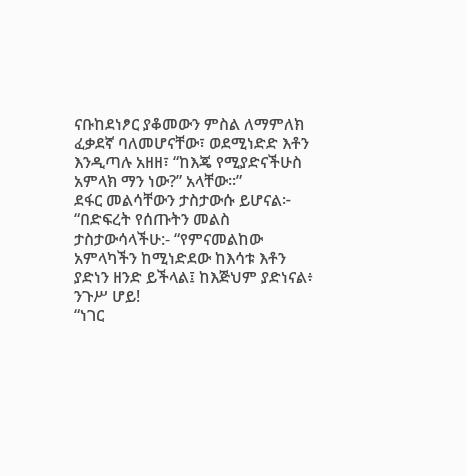ናቡከደነፆር ያቆመውን ምስል ለማምለክ ፈቃደኛ ባለመሆናቸው፣ ወደሚነድድ እቶን እንዲጣሉ አዘዘ፣ “ከእጄ የሚያድናችሁስ አምላክ ማን ነው?” አላቸው።”
ደፋር መልሳቸውን ታስታውሱ ይሆናል፦
“በድፍረት የሰጡትን መልስ ታስታውሳላችሁ:- “የምናመልከው አምላካችን ከሚነድደው ከእሳቱ እቶን ያድነን ዘንድ ይችላል፤ ከእጅህም ያድነናል፥ ንጉሥ ሆይ!
“ነገር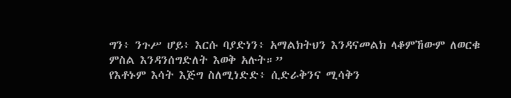ግን፥ ንጉሥ ሆይ፥ እርሱ ባያድነን፥ አማልክትህን እንዳናመልክ ላቆምኸውም ለወርቁ ምስል እንዳንሰግድለት እወቅ አሉት።”
የእቶኑም እሳት እጅግ ስለሚነድድ፥ ሲድራቅንና ሚሳቅን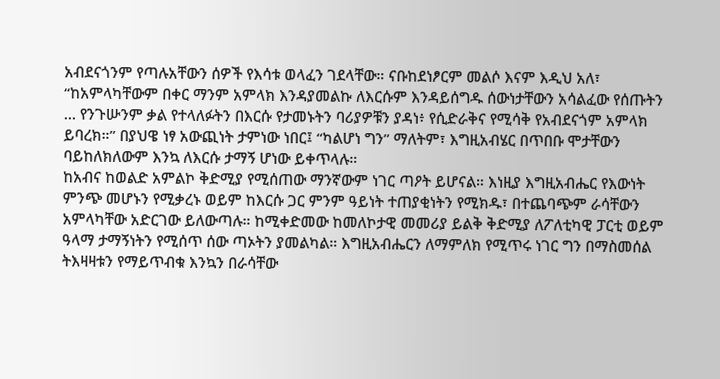አብደናጎንም የጣሉአቸውን ሰዎች የእሳቱ ወላፈን ገደላቸው። ናቡከደነፆርም መልሶ እናም እዲህ አለ፣ “ከአምላካቸውም በቀር ማንም አምላክ እንዳያመልኩ ለእርሱም እንዳይሰግዱ ሰውነታቸውን አሳልፈው የሰጡትን … የንጉሡንም ቃል የተላለፉትን በእርሱ የታመኑትን ባሪያዎቹን ያዳነ፥ የሲድራቅና የሚሳቅ የአብደናጎም አምላክ ይባረክ።” በያህዌ ነፃ አውጪነት ታምነው ነበር፤ “ካልሆነ ግን” ማለትም፣ እግዚአብሄር በጥበቡ ሞታቸውን ባይከለክለውም እንኳ ለእርሱ ታማኝ ሆነው ይቀጥላሉ።
ከአብና ከወልድ አምልኮ ቅድሚያ የሚሰጠው ማንኛውም ነገር ጣዖት ይሆናል። እነዚያ እግዚአብሔር የእውነት ምንጭ መሆኑን የሚቃረኑ ወይም ከእርሱ ጋር ምንም ዓይነት ተጠያቂነትን የሚክዱ፣ በተጨባጭም ራሳቸውን አምላካቸው አድርገው ይለውጣሉ። ከሚቀድመው ከመለኮታዊ መመሪያ ይልቅ ቅድሚያ ለፖለቲካዊ ፓርቲ ወይም ዓላማ ታማኝነትን የሚሰጥ ሰው ጣኦትን ያመልካል። እግዚአብሔርን ለማምለክ የሚጥሩ ነገር ግን በማስመሰል ትእዛዛቱን የማይጥብቁ እንኳን በራሳቸው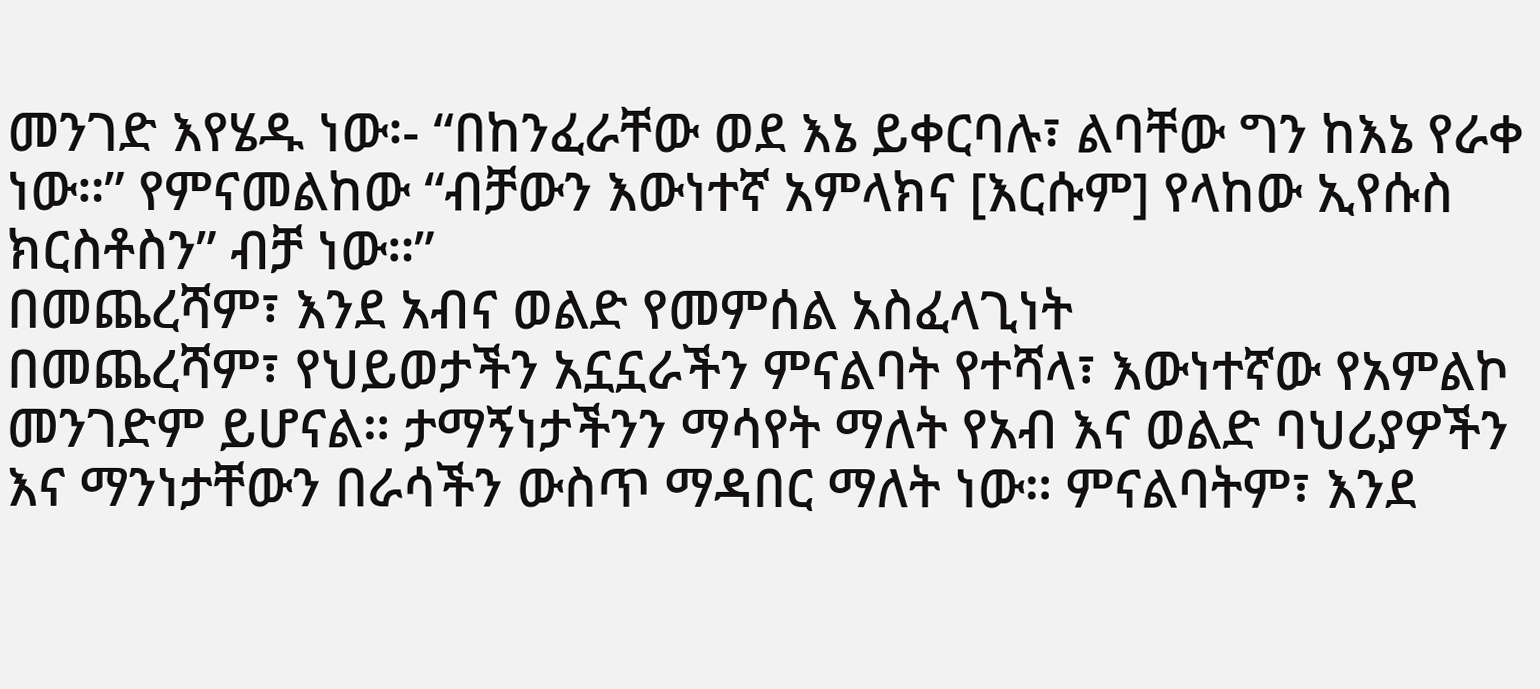መንገድ እየሄዱ ነው፡- “በከንፈራቸው ወደ እኔ ይቀርባሉ፣ ልባቸው ግን ከእኔ የራቀ ነው።” የምናመልከው “ብቻውን እውነተኛ አምላክና [እርሱም] የላከው ኢየሱስ ክርስቶስን” ብቻ ነው።”
በመጨረሻም፣ እንደ አብና ወልድ የመምሰል አስፈላጊነት
በመጨረሻም፣ የህይወታችን አኗኗራችን ምናልባት የተሻላ፣ እውነተኛው የአምልኮ መንገድም ይሆናል። ታማኝነታችንን ማሳየት ማለት የአብ እና ወልድ ባህሪያዎችን እና ማንነታቸውን በራሳችን ውስጥ ማዳበር ማለት ነው። ምናልባትም፣ እንደ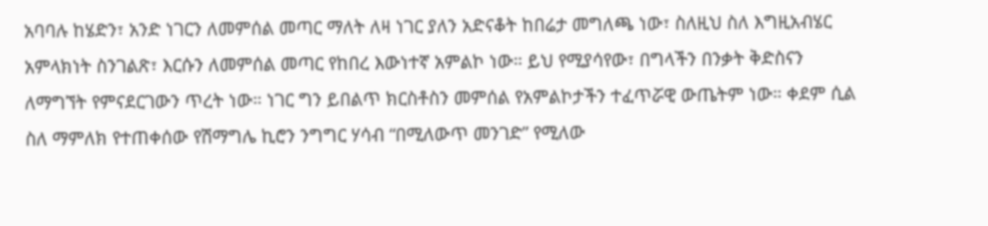አባባሉ ከሄድን፣ አንድ ነገርን ለመምሰል መጣር ማለት ለዛ ነገር ያለን አድናቆት ከበሬታ መግለጫ ነው፣ ስለዚህ ስለ እግዚአብሄር አምላክነት ስንገልጽ፣ እርሱን ለመምሰል መጣር የከበረ እውነተኛ አምልኮ ነው። ይህ የሚያሳየው፣ በግላችን በንቃት ቅድስናን ለማግኘት የምናደርገውን ጥረት ነው። ነገር ግን ይበልጥ ክርስቶስን መምሰል የአምልኮታችን ተፈጥሯዊ ውጤትም ነው። ቀደም ሲል ስለ ማምለክ የተጠቀሰው የሽማግሌ ኪሮን ንግግር ሃሳብ “በሚለውጥ መንገድ” የሚለው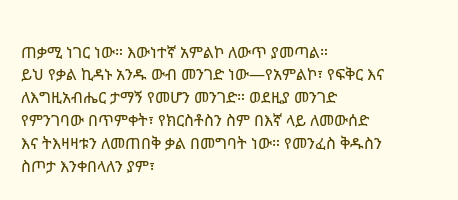ጠቃሚ ነገር ነው። እውነተኛ አምልኮ ለውጥ ያመጣል።
ይህ የቃል ኪዳኑ አንዱ ውብ መንገድ ነው—የአምልኮ፣ የፍቅር እና ለእግዚአብሔር ታማኝ የመሆን መንገድ። ወደዚያ መንገድ የምንገባው በጥምቀት፣ የክርስቶስን ስም በእኛ ላይ ለመውሰድ እና ትእዛዛቱን ለመጠበቅ ቃል በመግባት ነው። የመንፈስ ቅዱስን ስጦታ እንቀበላለን ያም፣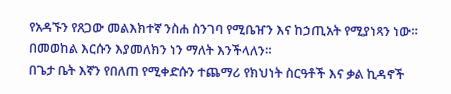የአዳኙን የጸጋው መልእክተኛ ንስሐ ስንገባ የሚቤዠን እና ከኃጢአት የሚያነጻን ነው። በመወከል እርሱን እያመለክን ነን ማለት እንችላለን።
በጌታ ቤት እኛን የበለጠ የሚቀድሱን ተጨማሪ የክህነት ስርዓቶች እና ቃል ኪዳኖች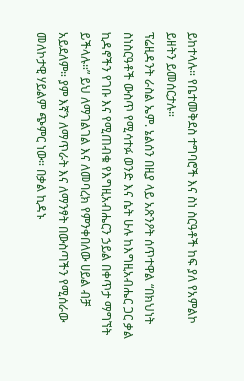ይከተላሉ። የቤተመቅደስ ተግባሮች እና ስነ ስርዓቶች ከፍ ያለ የአምልኮ ይዘትን ይመሰርታሉ።
ፕሬዚዳንት ራስል ኤም. ኔልሰን በዚያ ላይ አጽንዖት ሰጥተዋል “በክህነት ስነስርዓቶች ውስጥ የሚሳተፉ ወንድ እና ሴት ሁሉ ከእግዚአብሔር ጋር ቃል ኪዳኖችን የገቡ እና የሚጠብቁ የእግዚአብሔርን ኃይል በቀጥታ ማግኘት ይችላሉ።” ይህ ለማገልገል እና ለመባረክ የምንቀበለው ሀይል ብቻ አይደለም። ያም እኛን ለማጥራት እና ለማንፃት በውስጣችን የሚሰራው መለኮታዊ ሃይልም ጭምር ነው። በቃል ኪዳኑ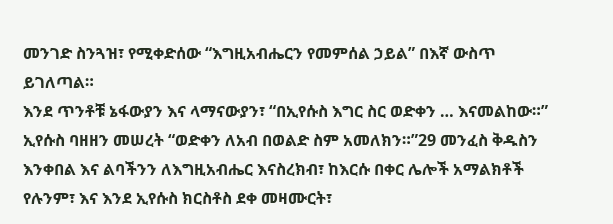መንገድ ስንጓዝ፣ የሚቀድሰው “እግዚአብሔርን የመምሰል ኃይል” በእኛ ውስጥ ይገለጣል።
እንደ ጥንቶቹ ኔፋውያን እና ላማናውያን፣ “በኢየሱስ እግር ስር ወድቀን … እናመልከው።” ኢየሱስ ባዘዘን መሠረት “ወድቀን ለአብ በወልድ ስም አመለክን።”29 መንፈስ ቅዱስን እንቀበል እና ልባችንን ለእግዚአብሔር እናስረክብ፣ ከእርሱ በቀር ሌሎች አማልክቶች የሉንም፣ እና እንደ ኢየሱስ ክርስቶስ ደቀ መዛሙርት፣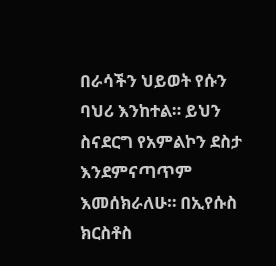በራሳችን ህይወት የሱን ባህሪ እንከተል። ይህን ስናደርግ የአምልኮን ደስታ እንደምናጣጥም እመሰክራለሁ። በኢየሱስ ክርስቶስ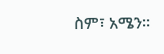ስም፣ አሜን።